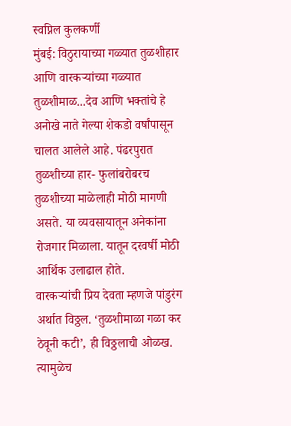स्वप्निल कुलकर्णी
मुंबई: विठुरायाच्या गळ्यात तुळशीहार आणि वारकऱ्यांच्या गळ्यात तुळशीमाळ...देव आणि भक्तांचे हे अनोखे नाते गेल्या शेकडो वर्षांपासून चालत आलेले आहे. पंढरपुरात तुळशीच्या हार- फुलांबरोबरच तुळशीच्या माळेलाही मोठी मागणी असते. या व्यवसायातून अनेकांना रोजगार मिळाला. यातून दरवर्षी मोठी आर्थिक उलाढाल होते.
वारकऱ्यांची प्रिय देवता म्हणजे पांडुरंग अर्थात विठ्ठल. ‘तुळशीमाळा गळा कर ठेवूनी कटी’, ही विठ्ठलाची ओळख. त्यामुळेच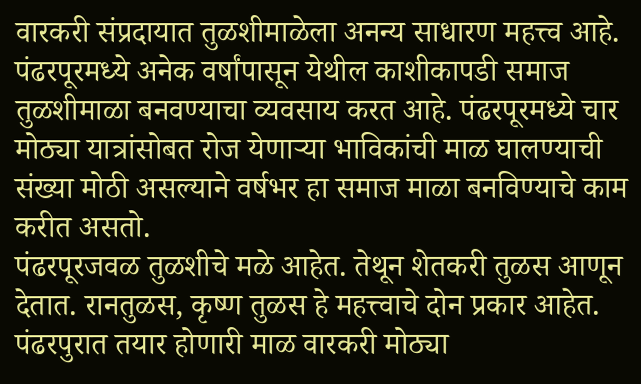वारकरी संप्रदायात तुळशीमाळेला अनन्य साधारण महत्त्व आहे.
पंढरपूरमध्ये अनेक वर्षांपासून येथील काशीकापडी समाज तुळशीमाळा बनवण्याचा व्यवसाय करत आहे. पंढरपूरमध्ये चार मोठ्या यात्रांसोबत रोज येणाऱ्या भाविकांची माळ घालण्याची संख्या मोठी असल्याने वर्षभर हा समाज माळा बनविण्याचे काम करीत असतो.
पंढरपूरजवळ तुळशीचे मळे आहेत. तेथून शेतकरी तुळस आणून देतात. रानतुळस, कृष्ण तुळस हे महत्त्वाचे दोन प्रकार आहेत. पंढरपुरात तयार होणारी माळ वारकरी मोठ्या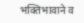भक्तिभावाने व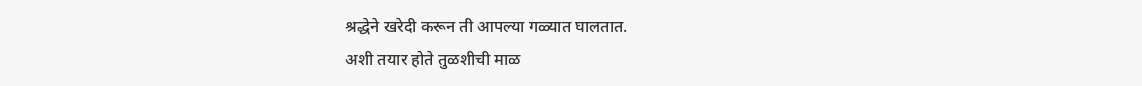श्रद्धेने खरेदी करून ती आपल्या गळ्यात घालतात.
अशी तयार होते तुळशीची माळ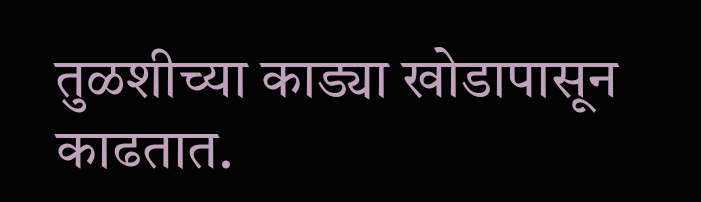तुळशीच्या काड्या खोडापासून काढतात.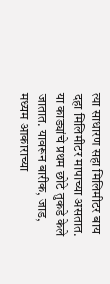त्या साधारण सहा मिलिमीटर बाय दहा मिलिमीटर मापाच्या असतात. या काड्यांचे प्रथम छोटे तुकडे केले जातात. यावरून बारीक, जाड, मध्यम आकाराच्या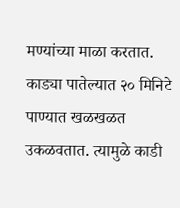मण्यांच्या माळा करतात.
काड्या पातेल्यात २० मिनिटे पाण्यात खळखळत उकळवतात. त्यामुळे काडी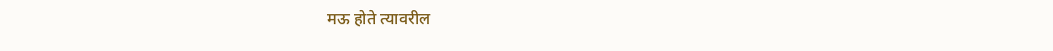मऊ होते त्यावरील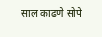साल काढणे सोपे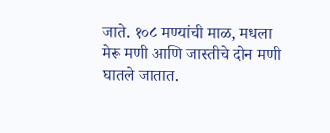जाते. १०८ मण्यांची माळ, मधला मेरू मणी आणि जास्तीचे दोन मणी घातले जातात.